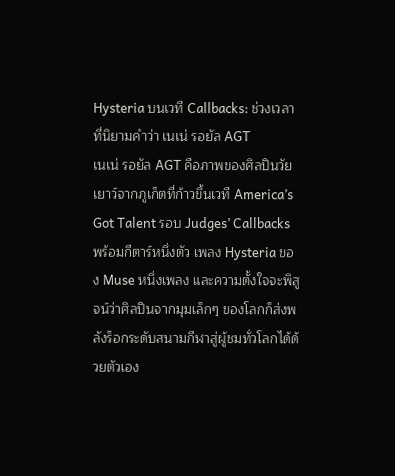Hysteria บนเวที Callbacks: ช่วงเวลาที่นิยามคำว่า เนเน่ รอยัล AGT
เนเน่ รอยัล AGT คือภาพของศิลปินวัยเยาว์จากภูเก็ตที่ก้าวขึ้นเวที America’s Got Talent รอบ Judges’ Callbacks พร้อมกีตาร์หนึ่งตัว เพลง Hysteria ของ Muse หนึ่งเพลง และความตั้งใจจะพิสูจน์ว่าศิลปินจากมุมเล็กๆ ของโลกก็ส่งพลังร็อกระดับสนามกีฬาสู่ผู้ชมทั่วโลกได้ด้วยตัวเอง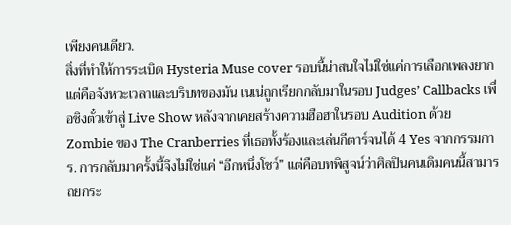เพียงคนเดียว.
สิ่งที่ทำให้การระเบิด Hysteria Muse cover รอบนี้น่าสนใจไม่ใช่แค่การเลือกเพลงยาก แต่คือจังหวะเวลาและบริบทของมัน เนเน่ถูกเรียกกลับมาในรอบ Judges’ Callbacks เพื่อชิงตั๋วเข้าสู่ Live Show หลังจากเคยสร้างความฮือฮาในรอบ Audition ด้วย Zombie ของ The Cranberries ที่เธอทั้งร้องและเล่นกีตาร์จนได้ 4 Yes จากกรรมการ. การกลับมาครั้งนี้จึงไม่ใช่แค่ “อีกหนึ่งโชว์” แต่คือบทพิสูจน์ว่าศิลปินคนเดิมคนนี้สามารถยกระ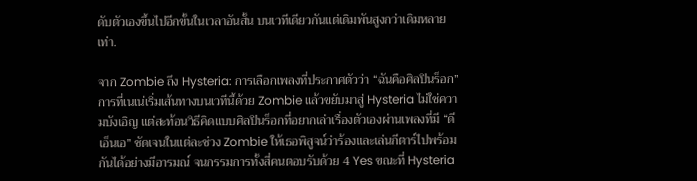ดับตัวเองขึ้นไปอีกขั้นในเวลาอันสั้น บนเวทีเดียวกันแต่เดิมพันสูงกว่าเดิมหลายเท่า.

จาก Zombie ถึง Hysteria: การเลือกเพลงที่ประกาศตัวว่า “ฉันคือศิลปินร็อก”
การที่เนเน่เริ่มเส้นทางบนเวทีนี้ด้วย Zombie แล้วขยับมาสู่ Hysteria ไม่ใช่ความบังเอิญ แต่สะท้อนวิธีคิดแบบศิลปินร็อกที่อยากเล่าเรื่องตัวเองผ่านเพลงที่มี “ดีเอ็นเอ” ชัดเจนในแต่ละช่วง Zombie ให้เธอพิสูจน์ว่าร้องและเล่นกีตาร์ไปพร้อมกันได้อย่างมีอารมณ์ จนกรรมการทั้งสี่คนตอบรับด้วย 4 Yes ขณะที่ Hysteria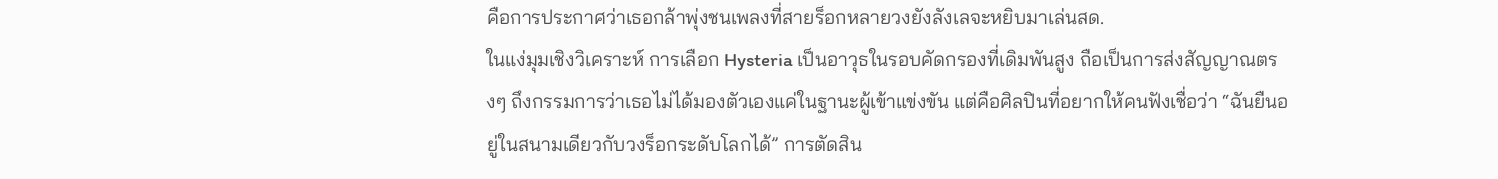คือการประกาศว่าเธอกล้าพุ่งชนเพลงที่สายร็อกหลายวงยังลังเลจะหยิบมาเล่นสด.
ในแง่มุมเชิงวิเคราะห์ การเลือก Hysteria เป็นอาวุธในรอบคัดกรองที่เดิมพันสูง ถือเป็นการส่งสัญญาณตรงๆ ถึงกรรมการว่าเธอไม่ได้มองตัวเองแค่ในฐานะผู้เข้าแข่งขัน แต่คือศิลปินที่อยากให้คนฟังเชื่อว่า “ฉันยืนอยู่ในสนามเดียวกับวงร็อกระดับโลกได้” การตัดสิน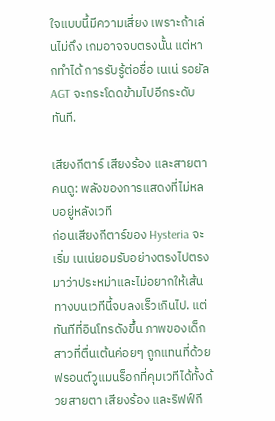ใจแบบนี้มีความเสี่ยง เพราะถ้าเล่นไม่ถึง เกมอาจจบตรงนั้น แต่หากทำได้ การรับรู้ต่อชื่อ เนเน่ รอยัล AGT จะกระโดดข้ามไปอีกระดับทันที.

เสียงกีตาร์ เสียงร้อง และสายตาคนดู: พลังของการแสดงที่ไม่หลบอยู่หลังเวที
ก่อนเสียงกีตาร์ของ Hysteria จะเริ่ม เนเน่ยอมรับอย่างตรงไปตรงมาว่าประหม่าและไม่อยากให้เส้นทางบนเวทีนี้จบลงเร็วเกินไป. แต่ทันทีที่อินโทรดังขึ้น ภาพของเด็กสาวที่ตื่นเต้นค่อยๆ ถูกแทนที่ด้วยฟรอนต์วูแมนร็อกที่คุมเวทีได้ทั้งด้วยสายตา เสียงร้อง และริฟฟ์กี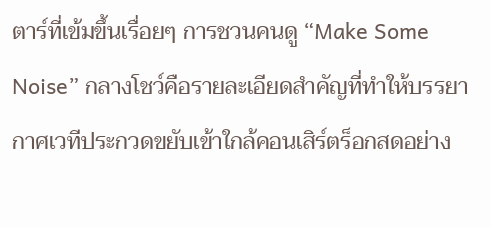ตาร์ที่เข้มขึ้นเรื่อยๆ การชวนคนดู “Make Some Noise” กลางโชว์คือรายละเอียดสำคัญที่ทำให้บรรยากาศเวทีประกวดขยับเข้าใกล้คอนเสิร์ตร็อกสดอย่าง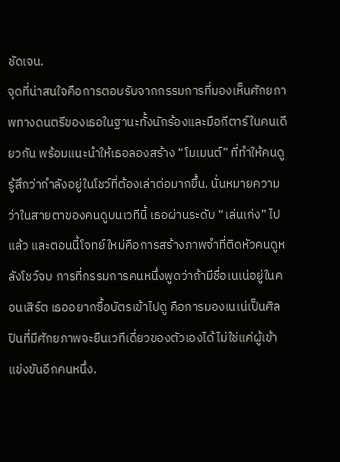ชัดเจน.
จุดที่น่าสนใจคือการตอบรับจากกรรมการที่มองเห็นศักยภาพทางดนตรีของเธอในฐานะทั้งนักร้องและมือกีตาร์ในคนเดียวกัน พร้อมแนะนำให้เธอลองสร้าง “โมเมนต์” ที่ทำให้คนดูรู้สึกว่ากำลังอยู่ในโชว์ที่ต้องเล่าต่อมากขึ้น. นั่นหมายความว่าในสายตาของคนดูบนเวทีนี้ เธอผ่านระดับ “เล่นเก่ง” ไปแล้ว และตอนนี้โจทย์ใหม่คือการสร้างภาพจำที่ติดหัวคนดูหลังโชว์จบ การที่กรรมการคนหนึ่งพูดว่าถ้ามีชื่อเนเน่อยู่ในคอนเสิร์ต เธออยากซื้อบัตรเข้าไปดู คือการมองเนเน่เป็นศิลปินที่มีศักยภาพจะยืนเวทีเดี่ยวของตัวเองได้ ไม่ใช่แค่ผู้เข้าแข่งขันอีกคนหนึ่ง.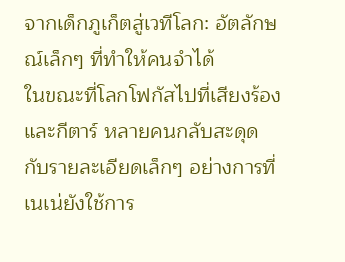จากเด็กภูเก็ตสู่เวทีโลก: อัตลักษณ์เล็กๆ ที่ทำให้คนจำได้
ในขณะที่โลกโฟกัสไปที่เสียงร้องและกีตาร์ หลายคนกลับสะดุดกับรายละเอียดเล็กๆ อย่างการที่เนเน่ยังใช้การ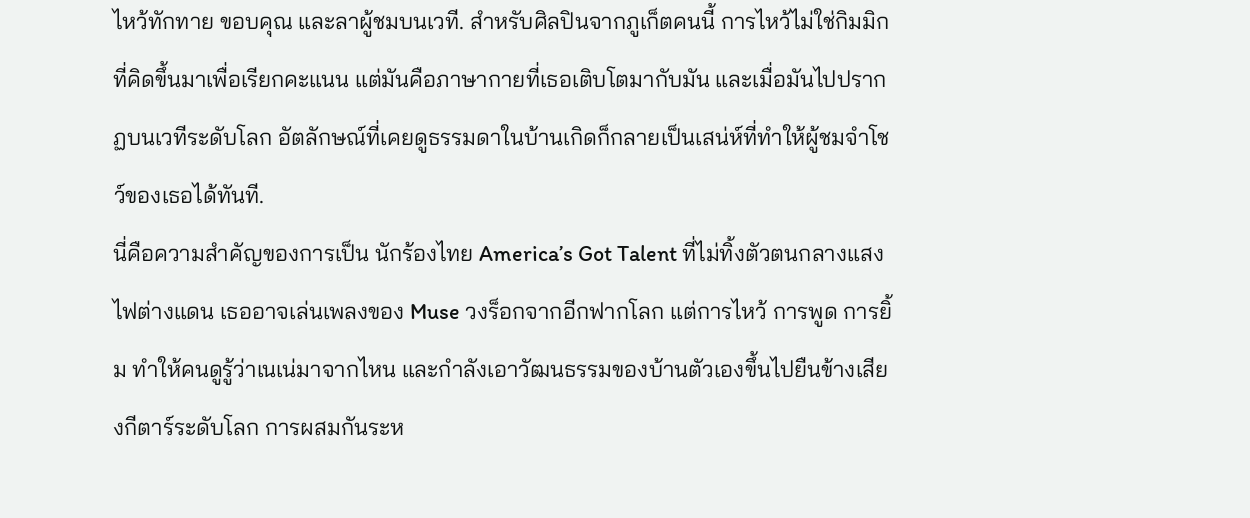ไหว้ทักทาย ขอบคุณ และลาผู้ชมบนเวที. สำหรับศิลปินจากภูเก็ตคนนี้ การไหว้ไม่ใช่กิมมิกที่คิดขึ้นมาเพื่อเรียกคะแนน แต่มันคือภาษากายที่เธอเติบโตมากับมัน และเมื่อมันไปปรากฏบนเวทีระดับโลก อัตลักษณ์ที่เคยดูธรรมดาในบ้านเกิดก็กลายเป็นเสน่ห์ที่ทำให้ผู้ชมจำโชว์ของเธอได้ทันที.
นี่คือความสำคัญของการเป็น นักร้องไทย America’s Got Talent ที่ไม่ทิ้งตัวตนกลางแสงไฟต่างแดน เธออาจเล่นเพลงของ Muse วงร็อกจากอีกฟากโลก แต่การไหว้ การพูด การยิ้ม ทำให้คนดูรู้ว่าเนเน่มาจากไหน และกำลังเอาวัฒนธรรมของบ้านตัวเองขึ้นไปยืนข้างเสียงกีตาร์ระดับโลก การผสมกันระห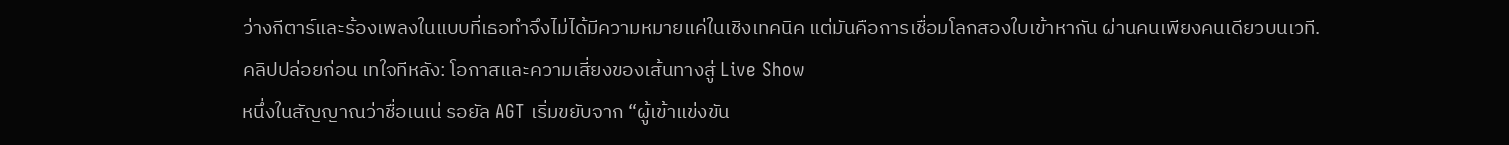ว่างกีตาร์และร้องเพลงในแบบที่เธอทำจึงไม่ได้มีความหมายแค่ในเชิงเทคนิค แต่มันคือการเชื่อมโลกสองใบเข้าหากัน ผ่านคนเพียงคนเดียวบนเวที.
คลิปปล่อยก่อน เทใจทีหลัง: โอกาสและความเสี่ยงของเส้นทางสู่ Live Show
หนึ่งในสัญญาณว่าชื่อเนเน่ รอยัล AGT เริ่มขยับจาก “ผู้เข้าแข่งขัน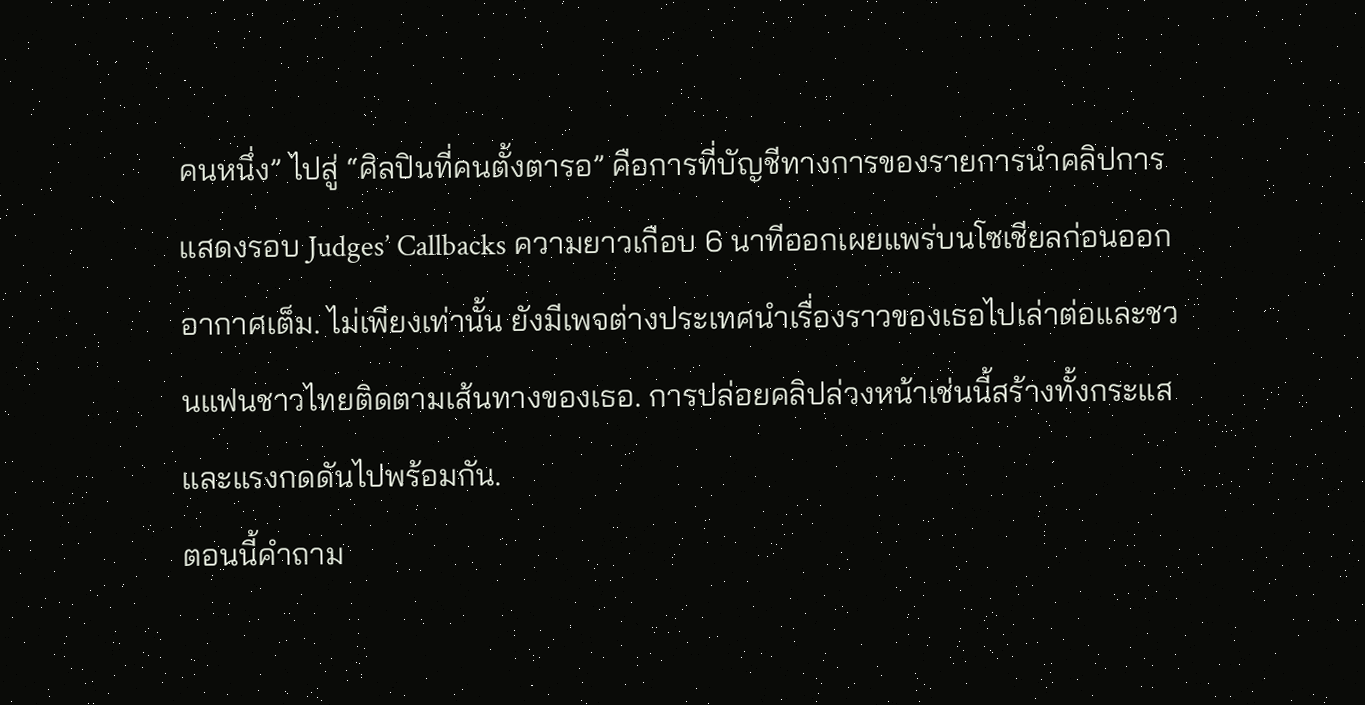คนหนึ่ง” ไปสู่ “ศิลปินที่คนตั้งตารอ” คือการที่บัญชีทางการของรายการนำคลิปการแสดงรอบ Judges’ Callbacks ความยาวเกือบ 6 นาทีออกเผยแพร่บนโซเชียลก่อนออกอากาศเต็ม. ไม่เพียงเท่านั้น ยังมีเพจต่างประเทศนำเรื่องราวของเธอไปเล่าต่อและชวนแฟนชาวไทยติดตามเส้นทางของเธอ. การปล่อยคลิปล่วงหน้าเช่นนี้สร้างทั้งกระแสและแรงกดดันไปพร้อมกัน.
ตอนนี้คำถาม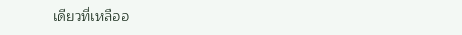เดียวที่เหลืออ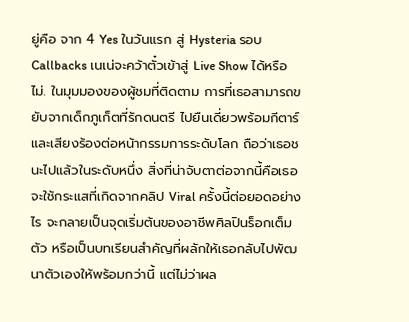ยู่คือ จาก 4 Yes ในวันแรก สู่ Hysteria รอบ Callbacks เนเน่จะคว้าตั๋วเข้าสู่ Live Show ได้หรือไม่. ในมุมมองของผู้ชมที่ติดตาม การที่เธอสามารถขยับจากเด็กภูเก็ตที่รักดนตรี ไปยืนเดี่ยวพร้อมกีตาร์และเสียงร้องต่อหน้ากรรมการระดับโลก ถือว่าเธอชนะไปแล้วในระดับหนึ่ง สิ่งที่น่าจับตาต่อจากนี้คือเธอจะใช้กระแสที่เกิดจากคลิป Viral ครั้งนี้ต่อยอดอย่างไร จะกลายเป็นจุดเริ่มต้นของอาชีพศิลปินร็อกเต็มตัว หรือเป็นบทเรียนสำคัญที่ผลักให้เธอกลับไปพัฒนาตัวเองให้พร้อมกว่านี้ แต่ไม่ว่าผล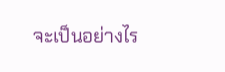จะเป็นอย่างไร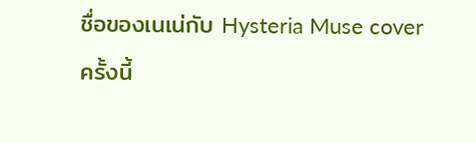ชื่อของเนเน่กับ Hysteria Muse cover ครั้งนี้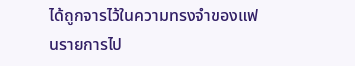ได้ถูกจารไว้ในความทรงจำของแฟนรายการไป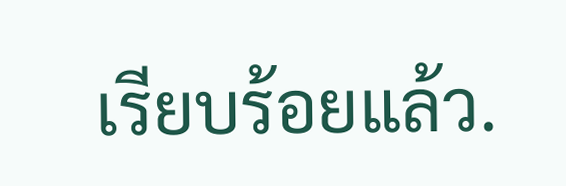เรียบร้อยแล้ว.